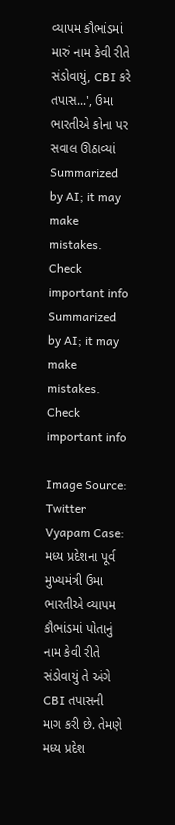વ્યાપમ કૌભાંડમાં મારું નામ કેવી રીતે સંડોવાયું, CBI કરે તપાસ...', ઉમા ભારતીએ કોના પર સવાલ ઊઠાવ્યાં
Summarized by AI; it may make mistakes. Check important info
Summarized by AI; it may make mistakes. Check important info

Image Source: Twitter
Vyapam Case: મધ્ય પ્રદેશના પૂર્વ મુખ્યમંત્રી ઉમા ભારતીએ વ્યાપમ કૌભાંડમાં પોતાનું નામ કેવી રીતે સંડોવાયું તે અંગે CBI તપાસની માગ કરી છે. તેમણે મધ્ય પ્રદેશ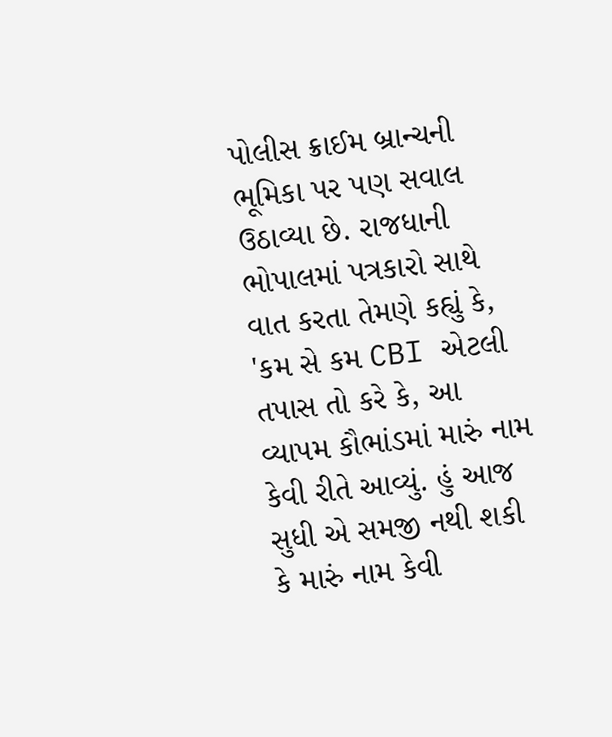પોલીસ ક્રાઈમ બ્રાન્ચની ભૂમિકા પર પણ સવાલ ઉઠાવ્યા છે. રાજધાની ભોપાલમાં પત્રકારો સાથે વાત કરતા તેમણે કહ્યું કે, 'કમ સે કમ CBI એટલી તપાસ તો કરે કે, આ વ્યાપમ કૌભાંડમાં મારું નામ કેવી રીતે આવ્યું. હું આજ સુધી એ સમજી નથી શકી કે મારું નામ કેવી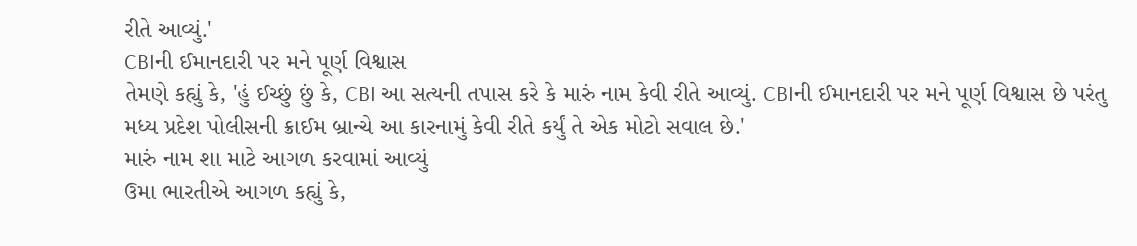રીતે આવ્યું.'
CBIની ઈમાનદારી પર મને પૂર્ણ વિશ્વાસ
તેમણે કહ્યું કે, 'હું ઈચ્છું છું કે, CBI આ સત્યની તપાસ કરે કે મારું નામ કેવી રીતે આવ્યું. CBIની ઈમાનદારી પર મને પૂર્ણ વિશ્વાસ છે પરંતુ મધ્ય પ્રદેશ પોલીસની ક્રાઈમ બ્રાન્ચે આ કારનામું કેવી રીતે કર્યું તે એક મોટો સવાલ છે.'
મારું નામ શા માટે આગળ કરવામાં આવ્યું
ઉમા ભારતીએ આગળ કહ્યું કે,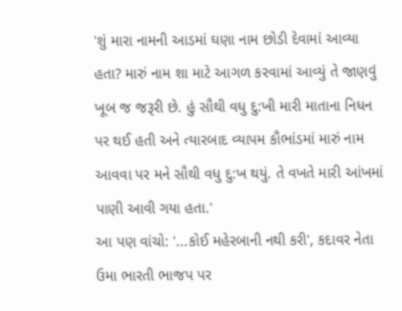'શું મારા નામની આડમાં ઘણા નામ છોડી દેવામાં આવ્યા હતા? મારું નામ શા માટે આગળ કરવામાં આવ્યું તે જાણવું ખૂબ જ જરૂરી છે. હું સૌથી વધુ દુ:ખી મારી માતાના નિધન પર થઈ હતી અને ત્યારબાદ વ્યાપમ કૌભાંડમાં મારું નામ આવવા પર મને સૌથી વધુ દુ:ખ થયું. તે વખતે મારી આંખમાં પાણી આવી ગયા હતા.'
આ પણ વાંચો: '...કોઈ મહેરબાની નથી કરી', કદાવર નેતા ઉમા ભારતી ભાજપ પર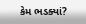કેમ ભડક્યાં?